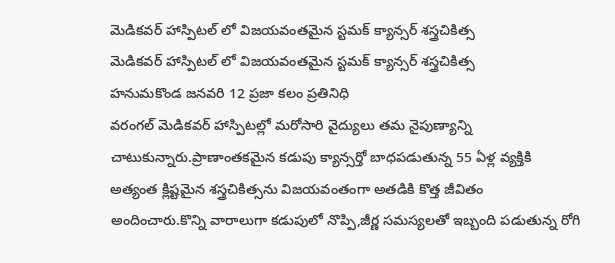మెడికవర్ హాస్పిటల్ లో విజయవంతమైన స్టమక్ క్యాన్సర్ శస్త్రచికిత్స
మెడికవర్ హాస్పిటల్ లో విజయవంతమైన స్టమక్ క్యాన్సర్ శస్త్రచికిత్స
హనుమకొండ జనవరి 12 ప్రజా కలం ప్రతినిధి
వరంగల్ మెడికవర్ హాస్పిటల్లో మరోసారి వైద్యులు తమ నైపుణ్యాన్ని చాటుకున్నారు.ప్రాణాంతకమైన కడుపు క్యాన్సర్తో బాధపడుతున్న 55 ఏళ్ల వ్యక్తికి అత్యంత క్లిష్టమైన శస్త్రచికిత్సను విజయవంతంగా అతడికి కొత్త జీవితం అందించారు.కొన్ని వారాలుగా కడుపులో నొప్పి,జీర్ణ సమస్యలతో ఇబ్బంది పడుతున్న రోగి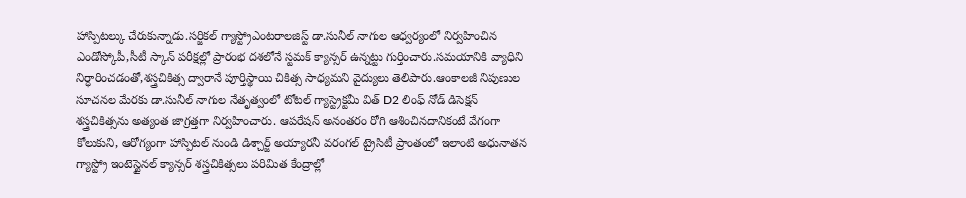హాస్పిటల్కు చేరుకున్నాడు.సర్జికల్ గ్యాస్ట్రోఎంటరాలజిస్ట్ డా.సునీల్ నాగుల ఆధ్వర్యంలో నిర్వహించిన ఎండోస్కోపీ,సీటీ స్కాన్ పరీక్షల్లో ప్రారంభ దశలోనే స్టమక్ క్యాన్సర్ ఉన్నట్టు గుర్తించారు.సమయానికి వ్యాధిని నిర్ధారించడంతో,శస్త్రచికిత్స ద్వారానే పూర్తిస్థాయి చికిత్స సాధ్యమని వైద్యులు తెలిపారు.ఆంకాలజీ నిపుణుల సూచనల మేరకు డా.సునీల్ నాగుల నేతృత్వంలో టోటల్ గ్యాస్ట్రెక్టమీ విత్ D2 లింఫ్ నోడ్ డిసెక్షన్ శస్త్రచికిత్సను అత్యంత జాగ్రత్తగా నిర్వహించారు. ఆపరేషన్ అనంతరం రోగి ఆశించినదానికంటే వేగంగా కోలుకుని, ఆరోగ్యంగా హాస్పిటల్ నుండి డిశ్చార్జ్ అయ్యారనీ వరంగల్ ట్రైసిటీ ప్రాంతంలో ఇలాంటి అధునాతన గ్యాస్ట్రో ఇంటెస్టైనల్ క్యాన్సర్ శస్త్రచికిత్సలు పరిమిత కేంద్రాల్లో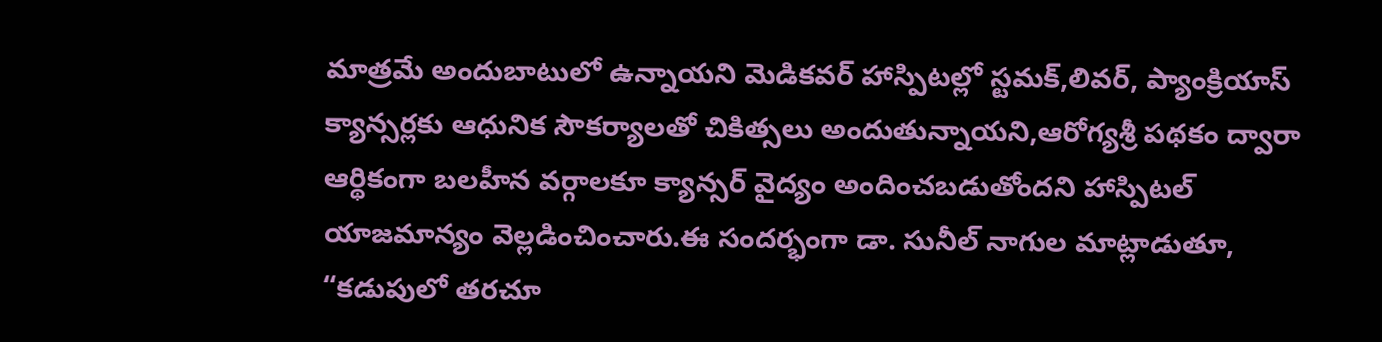మాత్రమే అందుబాటులో ఉన్నాయని మెడికవర్ హాస్పిటల్లో స్టమక్,లివర్, ప్యాంక్రియాస్ క్యాన్సర్లకు ఆధునిక సౌకర్యాలతో చికిత్సలు అందుతున్నాయని,ఆరోగ్యశ్రీ పథకం ద్వారా ఆర్థికంగా బలహీన వర్గాలకూ క్యాన్సర్ వైద్యం అందించబడుతోందని హాస్పిటల్ యాజమాన్యం వెల్లడించించారు.ఈ సందర్భంగా డా. సునీల్ నాగుల మాట్లాడుతూ, “కడుపులో తరచూ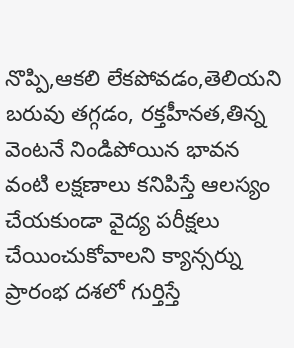నొప్పి,ఆకలి లేకపోవడం,తెలియని బరువు తగ్గడం, రక్తహీనత,తిన్న వెంటనే నిండిపోయిన భావన వంటి లక్షణాలు కనిపిస్తే ఆలస్యం చేయకుండా వైద్య పరీక్షలు చేయించుకోవాలని క్యాన్సర్ను ప్రారంభ దశలో గుర్తిస్తే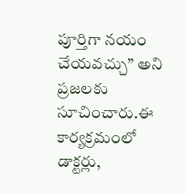పూర్తిగా నయం చేయవచ్చు” అని ప్రజలకు సూచించారు.ఈ కార్యక్రమంలో డాక్టర్లు,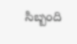సిబ్బంది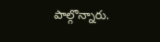పాల్గొన్నారు.